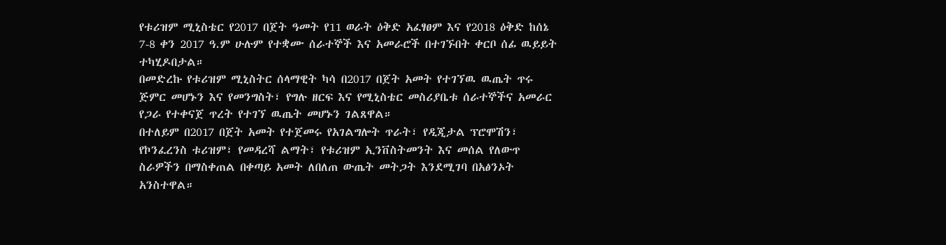የቱሪዝም ሚኒስቴር የ2017 በጀት ዓመት የ11 ወራት ዕቅድ አፈፃፀም እና የ2018 ዕቅድ ከሰኔ 7-8 ቀን 2017 ዓ.ም ሁሉም የተቋሙ ሰራተኞች እና አመራሮች በተገኙበት ቀርቦ ሰፊ ዉይይት ተካሂዶበታል።
በመድረኩ የቱሪዝም ሚኒስትር ሰላማዊት ካሳ በ2017 በጀት አመት የተገኘዉ ዉጤት ጥሩ ጅምር መሆኑን እና የመንግስት፣ የግሉ ዘርፍ እና የሚኒስቴር መስሪያቤቱ ሰራተኞችና አመራር የጋራ የተቀናጀ ጥረት የተገኘ ዉጤት መሆኑን ገልጸዋል።
በተለይም በ2017 በጀት አመት የተጀመሩ የአገልግሎት ጥራት፣ የዲጂታል ፕሮሞሽን፣ የኮንፈረንስ ቱሪዝም፣ የመዳረሻ ልማት፣ የቱሪዝም ኢንቨስትመንት እና መሰል የለውጥ ስራዎችን በማስቀጠል በቀጣይ አመት ለበለጠ ውጤት መትጋት እንደሚገባ በአፅንኦት አንስተዋል።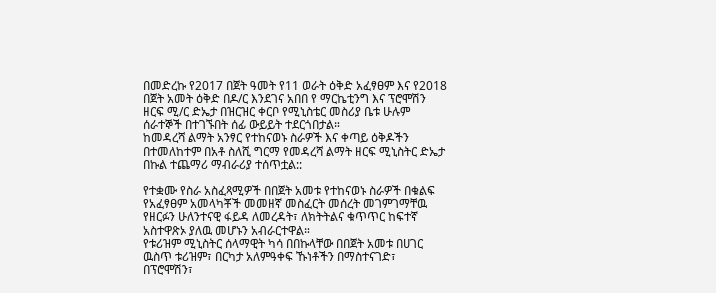በመድረኩ የ2017 በጀት ዓመት የ11 ወራት ዕቅድ አፈፃፀም እና የ2018 በጀት አመት ዕቅድ በዶ/ር እንደገና አበበ የ ማርኬቲንግ እና ፕሮሞሽን ዘርፍ ሚ/ር ድኤታ በዝርዝር ቀርቦ የሚኒስቴር መስሪያ ቤቱ ሁሉም ሰራተኞች በተገኙበት ሰፊ ውይይት ተደርጎበታል።
ከመዳረሻ ልማት አንፃር የተከናወኑ ስራዎች እና ቀጣይ ዕቅዶችን በተመለከተም በአቶ ስለሺ ግርማ የመዳረሻ ልማት ዘርፍ ሚኒስትር ድኤታ በኩል ተጨማሪ ማብራሪያ ተሰጥቷል::

የተቋሙ የስራ አስፈጻሚዎች በበጀት አመቱ የተከናወኑ ስራዎች በቁልፍ የአፈፃፀም አመላካቾች መመዘኛ መስፈርት መሰረት መገምገማቸዉ የዘርፉን ሁለንተናዊ ፋይዳ ለመረዳት፣ ለክትትልና ቁጥጥር ከፍተኛ አስተዋጽኦ ያለዉ መሆኑን አብራርተዋል።
የቱሪዝም ሚኒስትር ሰላማዊት ካሳ በበኩላቸው በበጀት አመቱ በሀገር ዉስጥ ቱሪዝም፣ በርካታ አለምዓቀፍ ኹነቶችን በማስተናገድ፣ በፕሮሞሽን፣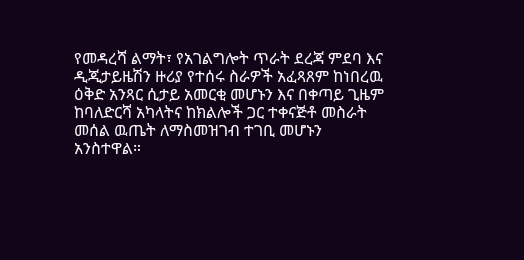የመዳረሻ ልማት፣ የአገልግሎት ጥራት ደረጃ ምደባ እና ዲጂታይዜሽን ዙሪያ የተሰሩ ስራዎች አፈጻጸም ከነበረዉ ዕቅድ አንጻር ሲታይ አመርቂ መሆኑን እና በቀጣይ ጊዜም ከባለድርሻ አካላትና ከክልሎች ጋር ተቀናጅቶ መስራት መሰል ዉጤት ለማስመዝገብ ተገቢ መሆኑን አንስተዋል።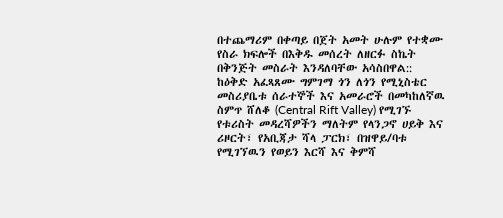በተጨማሪም በቀጣይ በጀት አመት ሁሉም የተቋሙ የስራ ክፍሎች በእቅዱ መሰረት ለዘርፉ ስኬት በቅንጅት መስራት እንዳለባቸው አሳስበዋል::
ከዕቅድ አፈጻጸሙ ግምገማ ጎን ለጎን የሚኒስቴር መስሪያቤቱ ሰራተኞች እና አመራሮች በመካከለኛዉ ስምጥ ሸለቆ (Central Rift Valley) የሚገኙ የቱሪስት መዳረሻዎችን ማለትም የላንጋኖ ሀይቅ እና ሪዞርት፣ የአቢጃታ ሻላ ፓርክ፣ በዝዋይ/ባቱ የሚገኘዉን የወይን እርሻ እና ቅምሻ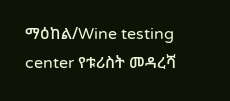ማዕከል/Wine testing center የቱሪስት መዳረሻ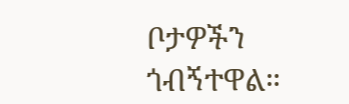ቦታዎችን ጎብኝተዋል።